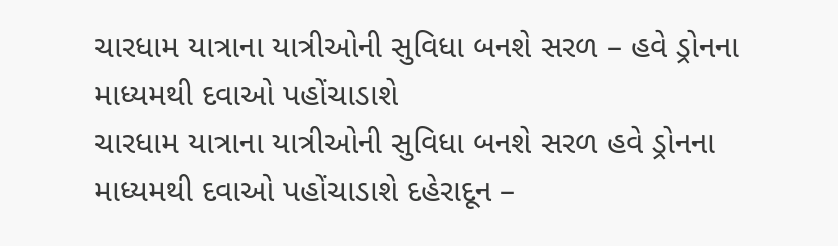ચારધામ યાત્રાના યાત્રીઓની સુવિધા બનશે સરળ – હવે ડ્રોનના માધ્યમથી દવાઓ પહોંચાડાશે
ચારધામ યાત્રાના યાત્રીઓની સુવિધા બનશે સરળ હવે ડ્રોનના માધ્યમથી દવાઓ પહોંચાડાશે દહેરાદૂન –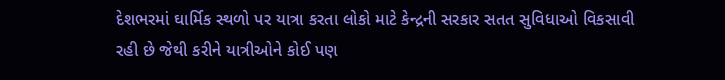દેશભરમાં ઘાર્મિક સ્થળો પર યાત્રા કરતા લોકો માટે કેન્દ્રની સરકાર સતત સુવિધાઓ વિકસાવી રહી છે જેથી કરીને યાત્રીઓને કોઈ પણ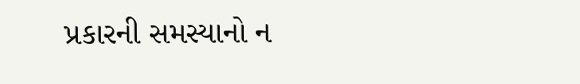પ્રકારની સમસ્યાનો ન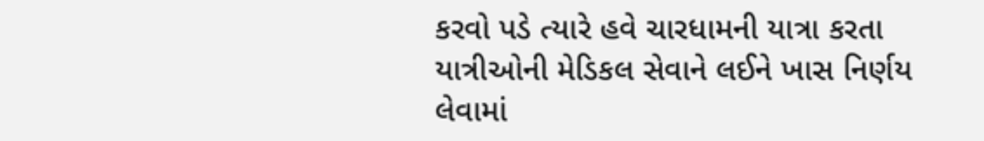કરવો પડે ત્યારે હવે ચારધામની યાત્રા કરતા યાત્રીઓની મેડિકલ સેવાને લઈને ખાસ નિર્ણય લેવામાં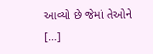આવ્યો છે જેમાં તેઓને […]